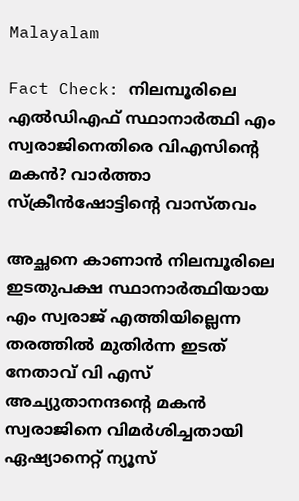Malayalam

Fact Check: നിലമ്പൂരിലെ എല്‍ഡിഎഫ് സ്ഥാനാര്‍ത്ഥി എം സ്വരാജിനെതിരെ വിഎസിന്റെ മകന്‍? വാര്‍ത്താ സ്ക്രീന്‍ഷോട്ടിന്റെ വാസ്തവം

അച്ഛനെ കാണാന്‍ നിലമ്പൂരിലെ ഇടതുപക്ഷ സ്ഥാനാര്‍ത്ഥിയായ എം സ്വരാജ് എത്തിയില്ലെന്ന തരത്തില്‍ മുതിര്‍ന്ന ഇടത് നേതാവ് വി എസ് അച്യുതാനന്ദന്റെ മകന്‍ സ്വരാജിനെ വിമര്‍ശിച്ചതായി ഏഷ്യാനെറ്റ് ന്യൂസ്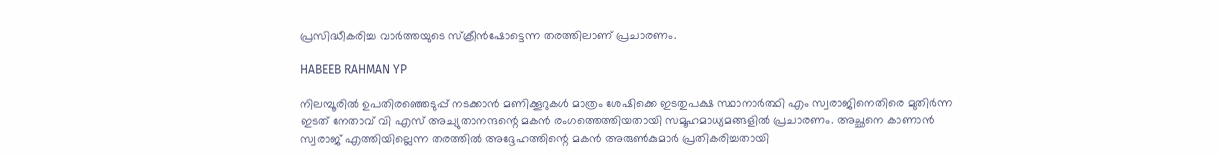പ്രസിദ്ധീകരിച്ച വാര്‍ത്തയുടെ സ്ക്രീന്‍ഷോട്ടെന്ന തരത്തിലാണ് പ്രചാരണം.

HABEEB RAHMAN YP

നിലമ്പൂരില്‍ ഉപതിരഞ്ഞെടുപ്പ് നടക്കാന്‍ മണിക്കൂറുകള്‍ മാത്രം ശേഷിക്കെ ഇടതുപക്ഷ സ്ഥാനാര്‍ത്ഥി എം സ്വരാജിനെതിരെ മുതിര്‍ന്ന ഇടത് നേതാവ് വി എസ് അച്യുതാനന്ദന്റെ മകന്‍ രംഗത്തെത്തിയതായി സമൂഹമാധ്യമങ്ങളില്‍ പ്രചാരണം. അച്ഛനെ കാണാന്‍ സ്വരാജ് എത്തിയില്ലെന്ന തരത്തില്‍ അദ്ദേഹത്തിന്റെ മകന്‍ അരുണ്‍കുമാര്‍ പ്രതികരിച്ചതായി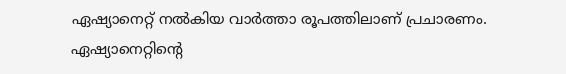ഏഷ്യാനെറ്റ് നല്‍കിയ വാര്‍ത്താ രൂപത്തിലാണ് പ്രചാരണം. ഏഷ്യാനെറ്റിന്റെ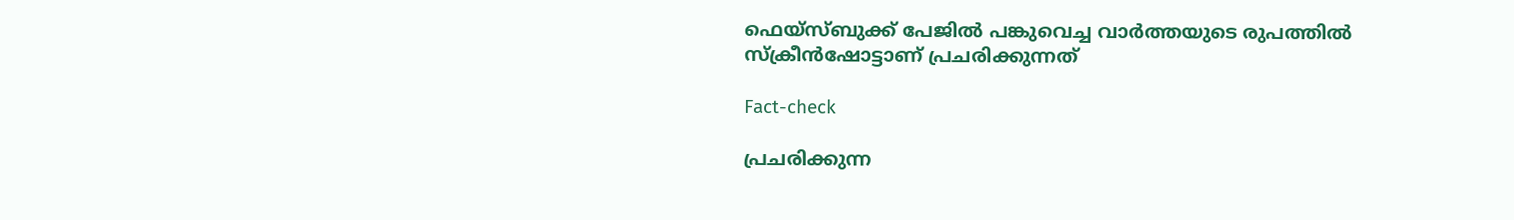ഫെയ്സ്ബുക്ക് പേജില്‍ പങ്കുവെച്ച വാര്‍ത്തയുടെ രുപത്തില്‍ സ്ക്രീന്‍ഷോട്ടാണ് പ്രചരിക്കുന്നത്

Fact-check

പ്രചരിക്കുന്ന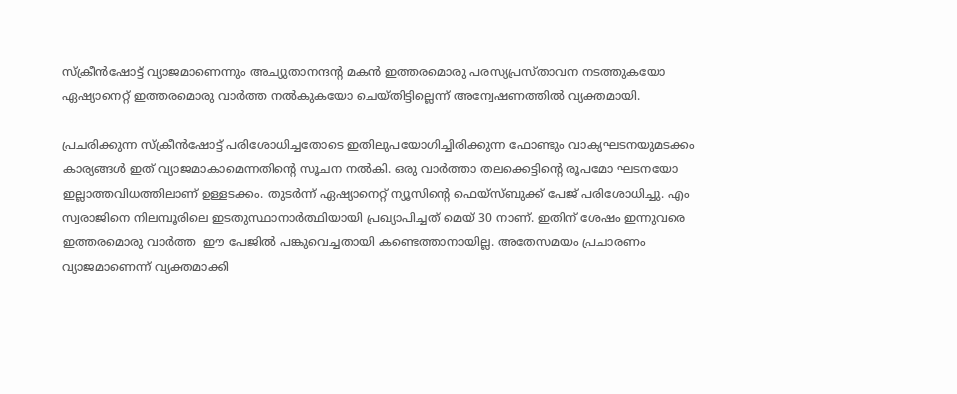സ്ക്രീന്‍ഷോട്ട് വ്യാജമാണെന്നും അച്യുതാനന്ദന്റ മകന്‍ ഇത്തരമൊരു പരസ്യപ്രസ്താവന നടത്തുകയോ ഏഷ്യാനെറ്റ് ഇത്തരമൊരു വാര്‍ത്ത നല്‍കുകയോ ചെയ്തിട്ടില്ലെന്ന് അന്വേഷണത്തില്‍ വ്യക്തമായി.

പ്രചരിക്കുന്ന സ്ക്രീന്‍ഷോട്ട് പരിശോധിച്ചതോടെ ഇതിലുപയോഗിച്ചിരിക്കുന്ന ഫോണ്ടും വാക്യഘടനയുമടക്കം കാര്യങ്ങള്‍ ഇത് വ്യാജമാകാമെന്നതിന്റെ സൂചന നല്‍കി. ഒരു വാര്‍ത്താ തലക്കെട്ടിന്റെ രൂപമോ ഘടനയോ ഇല്ലാത്തവിധത്തിലാണ് ഉള്ള‍ടക്കം. തുടര്‍ന്ന് ഏഷ്യാനെറ്റ് ന്യൂസിന്റെ ഫെയ്സ്ബുക്ക് പേജ് പരിശോധിച്ചു. എം സ്വരാജിനെ നിലമ്പൂരിലെ ഇടതുസ്ഥാനാര്‍ത്ഥിയായി പ്രഖ്യാപിച്ചത് മെയ് 30 നാണ്. ഇതിന് ശേഷം ഇന്നുവരെ ഇത്തരമൊരു വാര്‍ത്ത  ഈ പേജില്‍ പങ്കുവെച്ചതായി കണ്ടെത്താനായില്ല. അതേസമയം പ്രചാരണം വ്യാജമാണെന്ന് വ്യക്തമാക്കി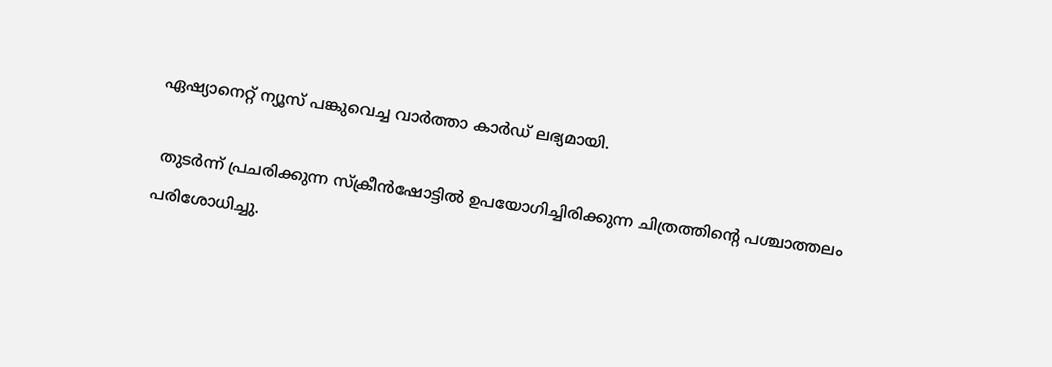ഏഷ്യാനെറ്റ് ന്യൂസ് പങ്കുവെച്ച വാര്‍ത്താ കാര്‍ഡ് ലഭ്യമായി.

 തുടര്‍ന്ന് പ്രചരിക്കുന്ന സ്ക്രീന്‍ഷോട്ടില്‍ ഉപയോഗിച്ചിരിക്കുന്ന ചിത്രത്തിന്റെ പശ്ചാത്തലം പരിശോധിച്ചു.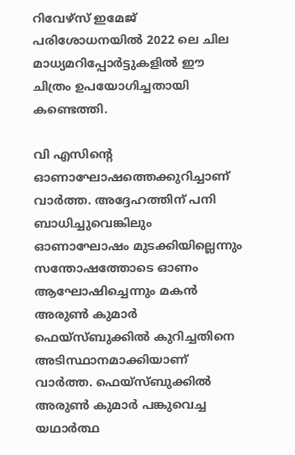റിവേഴ്സ് ഇമേജ് പരിശോധനയില്‍ 2022 ലെ ചില മാധ്യമറിപ്പോര്‍ട്ടുകളില്‍ ഈ ചിത്രം ഉപയോഗിച്ചതായി കണ്ടെത്തി.

വി എസിന്റെ ഓണാഘോഷത്തെക്കുറിച്ചാണ് വാര്‍ത്ത. അദ്ദേഹത്തിന് പനി ബാധിച്ചുവെങ്കിലും ഓണാഘോഷം മുടക്കിയില്ലെന്നും സന്തോഷത്തോടെ ഓണം ആഘോഷിച്ചെന്നും മകന്‍ അരുണ്‍ കുമാര്‍ ഫെയ്സ്ബുക്കില്‍ കുറിച്ചതിനെ അടിസ്ഥാനമാക്കിയാണ് വാര്‍ത്ത. ഫെയ്സ്ബുക്കില്‍ അരുണ്‍ കുമാര്‍ പങ്കുവെച്ച യഥാര്‍ത്ഥ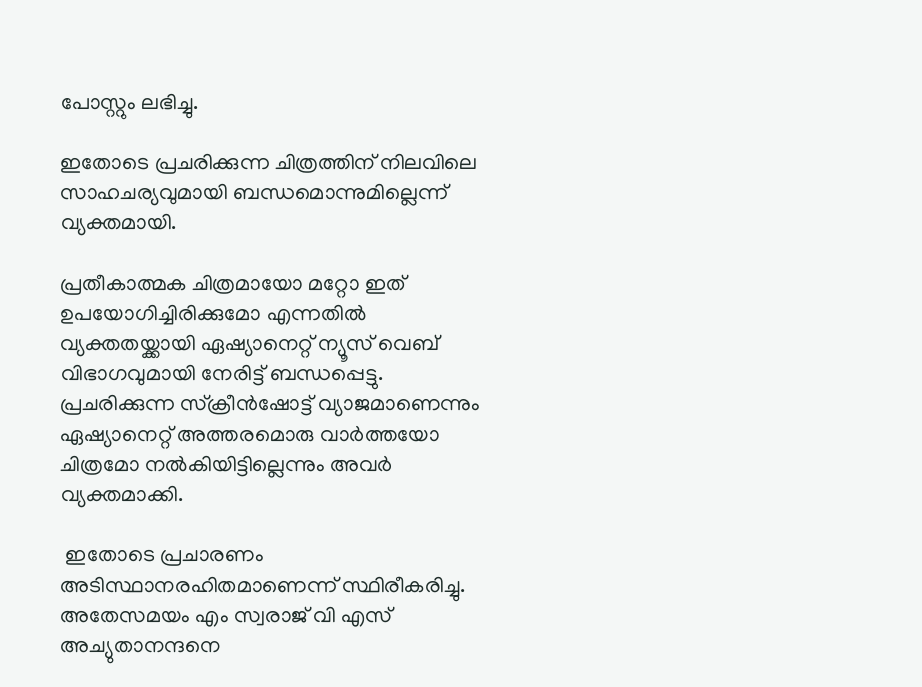പോസ്റ്റും ലഭിച്ചു.

ഇതോടെ പ്രചരിക്കുന്ന ചിത്രത്തിന് നിലവിലെ സാഹചര്യവുമായി ബന്ധമൊന്നുമില്ലെന്ന് വ്യക്തമായി.

പ്രതീകാത്മക ചിത്രമായോ മറ്റോ ഇത് ഉപയോഗിച്ചിരിക്കുമോ എന്നതില്‍ വ്യക്തതയ്ക്കായി ഏഷ്യാനെറ്റ് ന്യൂസ് വെബ് വിഭാഗവുമായി നേരിട്ട് ബന്ധപ്പെട്ടു. പ്രചരിക്കുന്ന സ്ക്രീന്‍ഷോട്ട് വ്യാജമാണെന്നും ഏഷ്യാനെറ്റ് അത്തരമൊരു വാര്‍ത്തയോ ചിത്രമോ നല്‍കിയിട്ടില്ലെന്നും അവര്‍ വ്യക്തമാക്കി.

 ഇതോടെ പ്രചാരണം അടിസ്ഥാനരഹിതമാണെന്ന് സ്ഥിരീകരിച്ചു.  അതേസമയം എം സ്വരാജ് വി എസ് അച്യുതാനന്ദനെ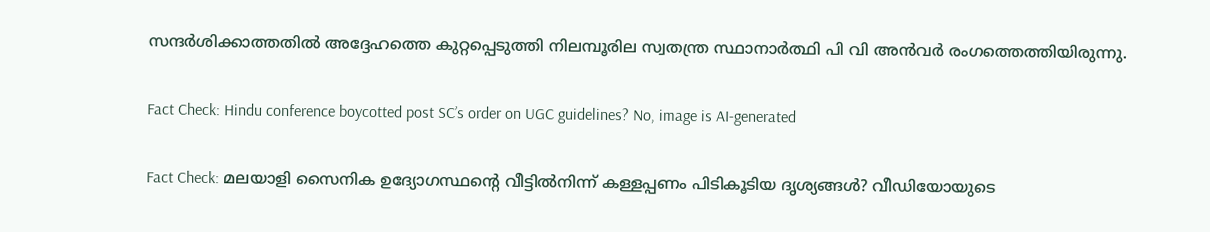സന്ദര്‍ശിക്കാത്തതില്‍ അദ്ദേഹത്തെ കുറ്റപ്പെടുത്തി നിലമ്പൂരില സ്വതന്ത്ര സ്ഥാനാര്‍ത്ഥി പി വി അന്‍വര്‍ രംഗത്തെത്തിയിരുന്നു.

Fact Check: Hindu conference boycotted post SC’s order on UGC guidelines? No, image is AI-generated

Fact Check: മലയാളി സൈനിക ഉദ്യോഗസ്ഥന്റെ വീട്ടില്‍നിന്ന് കള്ളപ്പണം പിടികൂടിയ ദൃശ്യങ്ങള്‍? വീഡിയോയുടെ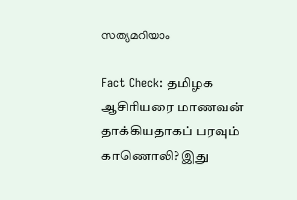സത്യമറിയാം

Fact Check: தமிழக ஆசிரியரை மாணவன் தாக்கியதாகப் பரவும் காணொலி? இது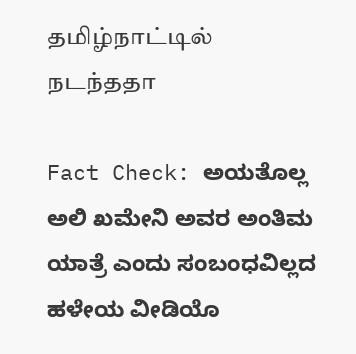தமிழ்நாட்டில் நடந்ததா

Fact Check: ಅಯತೊಲ್ಲ ಅಲಿ ಖಮೇನಿ ಅವರ ಅಂತಿಮ ಯಾತ್ರೆ ಎಂದು ಸಂಬಂಧವಿಲ್ಲದ ಹಳೇಯ ವೀಡಿಯೊ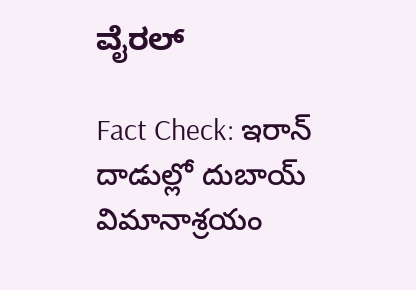ವೈರಲ್

Fact Check: ఇరాన్ దాడుల్లో దుబాయ్ విమానాశ్రయం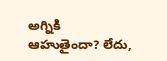అగ్నికి ఆహుతైందా? లేదు,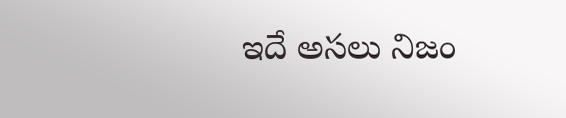ఇదే అసలు నిజం